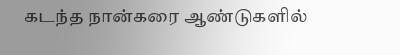கடந்த நான்கரை ஆண்டுகளில்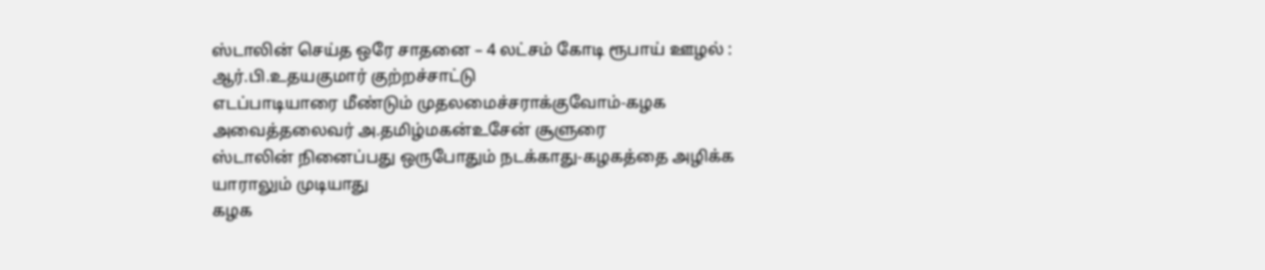ஸ்டாலின் செய்த ஒரே சாதனை – 4 லட்சம் கோடி ரூபாய் ஊழல் : ஆர்.பி.உதயகுமார் குற்றச்சாட்டு
எடப்பாடியாரை மீண்டும் முதலமைச்சராக்குவோம்-கழக அவைத்தலைவர் அ.தமிழ்மகன்உசேன் சூளுரை
ஸ்டாலின் நினைப்பது ஒருபோதும் நடக்காது-கழகத்தை அழிக்க யாராலும் முடியாது
கழக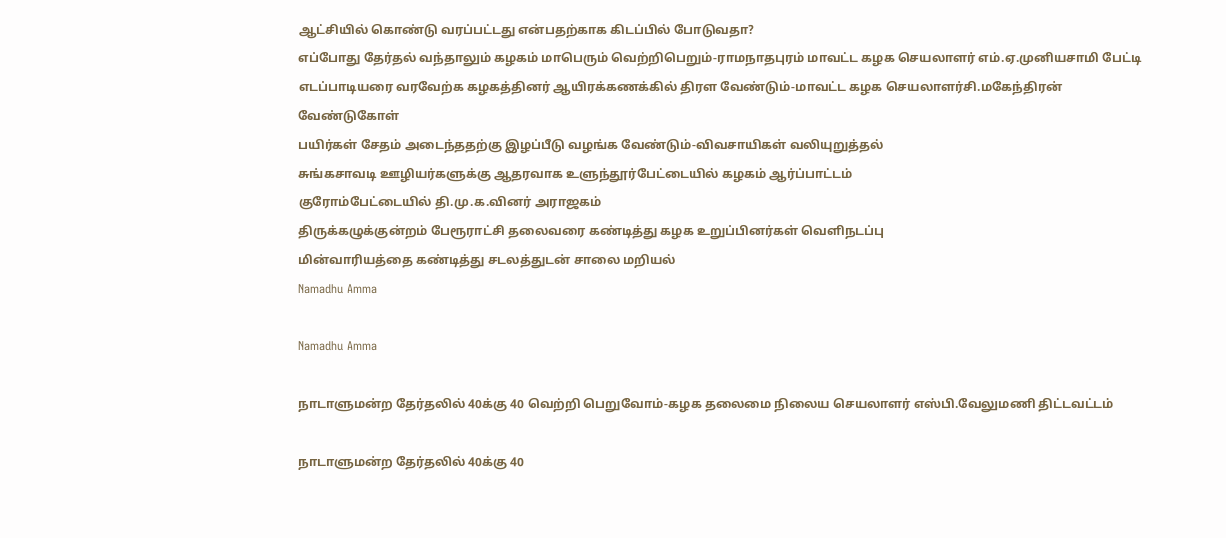ஆட்சியில் கொண்டு வரப்பட்டது என்பதற்காக கிடப்பில் போடுவதா?
எப்போது தேர்தல் வந்தாலும் கழகம் மாபெரும் வெற்றிபெறும்-ராமநாதபுரம் மாவட்ட கழக செயலாளர் எம்.ஏ.முனியசாமி பேட்டி
எடப்பாடியரை வரவேற்க கழகத்தினர் ஆயிரக்கணக்கில் திரள வேண்டும்-மாவட்ட கழக செயலாளர்சி.மகேந்திரன் வேண்டுகோள்
பயிர்கள் சேதம் அடைந்ததற்கு இழப்பீடு வழங்க வேண்டும்-விவசாயிகள் வலியுறுத்தல்
சுங்கசாவடி ஊழியர்களுக்கு ஆதரவாக உளுந்தூர்பேட்டையில் கழகம் ஆர்ப்பாட்டம்
குரோம்பேட்டையில் தி.மு.க.வினர் அராஜகம்
திருக்கழுக்குன்றம் பேரூராட்சி தலைவரை கண்டித்து கழக உறுப்பினர்கள் வெளிநடப்பு
மின்வாரியத்தை கண்டித்து சடலத்துடன் சாலை மறியல்
Namadhu Amma

Namadhu Amma

நாடாளுமன்ற தேர்தலில் 40க்கு 40 வெற்றி பெறுவோம்-கழக தலைமை நிலைய செயலாளர் எஸ்பி.வேலுமணி திட்டவட்டம்

நாடாளுமன்ற தேர்தலில் 40க்கு 40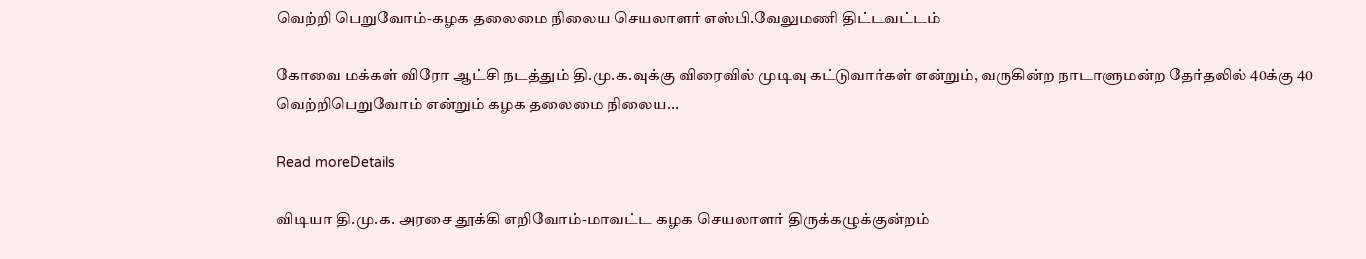வெற்றி பெறுவோம்-கழக தலைமை நிலைய செயலாளர் எஸ்பி.வேலுமணி திட்டவட்டம்

கோவை மக்கள் விரோ ஆட்சி நடத்தும் தி.மு.க.வுக்கு விரைவில் முடிவு கட்டுவார்கள் என்றும், வருகின்ற நாடாளுமன்ற தேர்தலில் 40க்கு 40 வெற்றிபெறுவோம் என்றும் கழக தலைமை நிலைய...

Read moreDetails

விடியா தி.மு.க. அரசை தூக்கி எறிவோம்-மாவட்ட கழக செயலாளர் திருக்கழுக்குன்றம்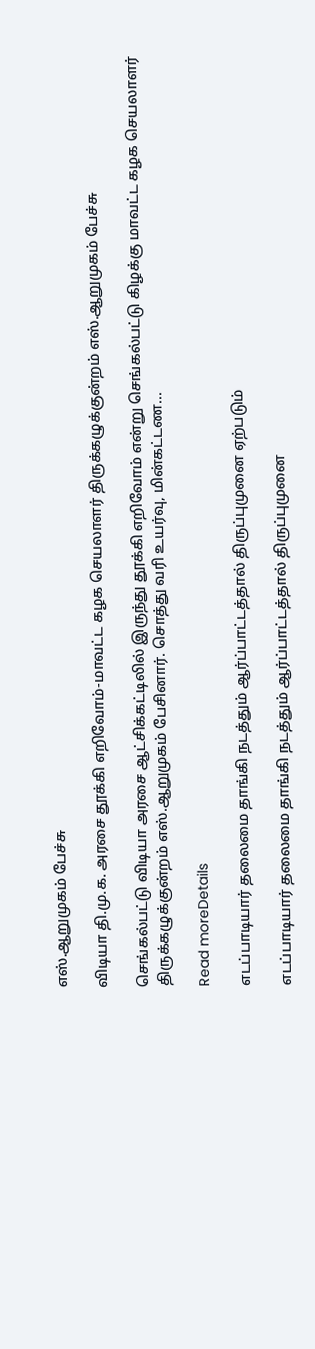எஸ்.ஆறுமுகம் பேச்சு

விடியா தி.மு.க. அரசை தூக்கி எறிவோம்-மாவட்ட கழக செயலாளர் திருக்கழுக்குன்றம் எஸ்.ஆறுமுகம் பேச்சு

செங்கல்பட்டு விடியா அரசை ஆட்சிக்கட்டிலில் இருந்து தூக்கி எறிவோம் என்று செங்கல்பட்டு கிழக்கு மாவட்ட கழக செயலாளர் திருக்கழுக்குன்றம் எஸ்.ஆறுமுகம் பேசினார். சொத்து வரி உயர்வு, மின்கட்டண...

Read moreDetails

எடப்பாடியார் தலைமை தாங்கி நடத்தும் ஆர்ப்பாட்டத்தால் திருப்புமுனை ஏற்படும்

எடப்பாடியார் தலைமை தாங்கி நடத்தும் ஆர்ப்பாட்டத்தால் திருப்புமுனை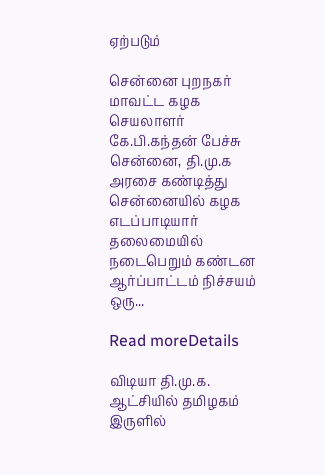ஏற்படும்

சென்னை புறநகர் மாவட்ட கழக செயலாளர் கே.பி.கந்தன் பேச்சு சென்னை, தி.மு.க அரசை கண்டித்து சென்னையில் கழக எடப்பாடியார் தலைமையில் நடைபெறும் கண்டன ஆர்ப்பாட்டம் நிச்சயம் ஒரு...

Read moreDetails

விடியா தி.மு.க. ஆட்சியில் தமிழகம் இருளில்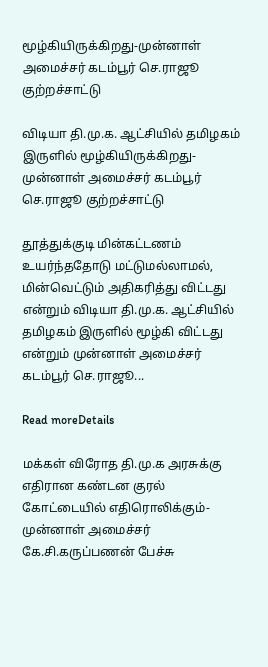மூழ்கியிருக்கிறது-முன்னாள் அமைச்சர் கடம்பூர் செ.ராஜூ குற்றச்சாட்டு

விடியா தி.மு.க. ஆட்சியில் தமிழகம் இருளில் மூழ்கியிருக்கிறது-முன்னாள் அமைச்சர் கடம்பூர் செ.ராஜூ குற்றச்சாட்டு

தூத்துக்குடி மின்கட்டணம் உயர்ந்ததோடு மட்டுமல்லாமல், மின்வெட்டும் அதிகரித்து விட்டது என்றும் விடியா தி.மு.க. ஆட்சியில் தமிழகம் இருளில் மூழ்கி விட்டது என்றும் முன்னாள் அமைச்சர் கடம்பூர் செ.ராஜூ...

Read moreDetails

மக்கள் விரோத தி.மு.க அரசுக்கு எதிரான கண்டன குரல் கோட்டையில் எதிரொலிக்கும்-முன்னாள் அமைச்சர் கே.சி.கருப்பணன் பேச்சு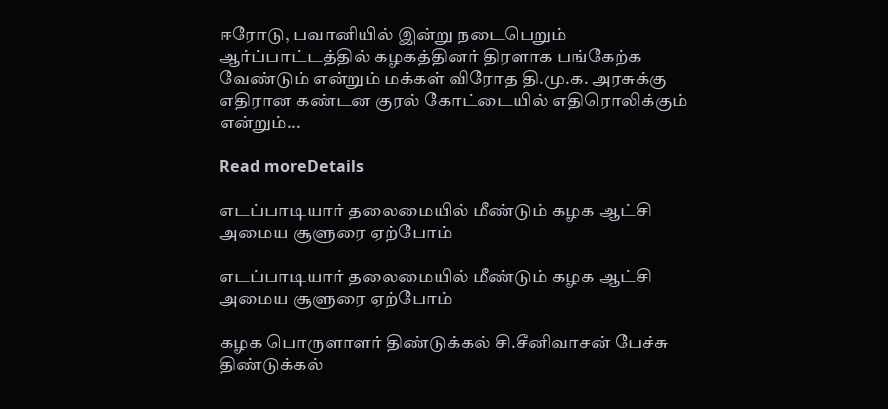ஈரோடு, பவானியில் இன்று நடைபெறும் ஆர்ப்பாட்டத்தில் கழகத்தினர் திரளாக பங்கேற்க வேண்டும் என்றும் மக்கள் விரோத தி.மு.க. அரசுக்கு எதிரான கண்டன குரல் கோட்டையில் எதிரொலிக்கும் என்றும்...

Read moreDetails

எடப்பாடியார் தலைமையில் மீண்டும் கழக ஆட்சி அமைய சூளுரை ஏற்போம்

எடப்பாடியார் தலைமையில் மீண்டும் கழக ஆட்சி அமைய சூளுரை ஏற்போம்

கழக பொருளாளர் திண்டுக்கல் சி.சீனிவாசன் பேச்சு திண்டுக்கல்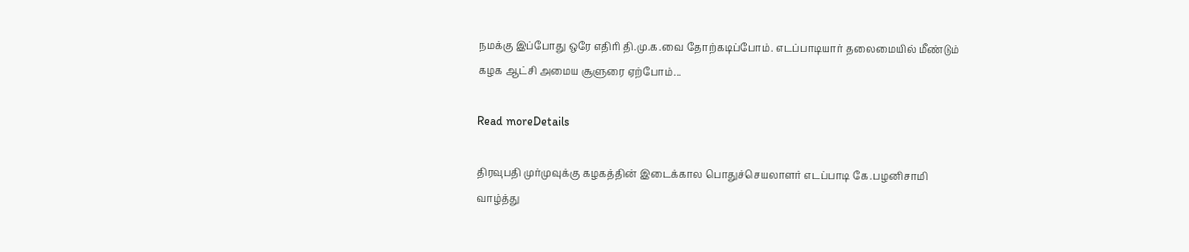நமக்கு இப்போது ஒரே எதிரி தி.மு.க.வை தோற்கடிப்போம். எடப்பாடியார் தலைமையில் மீண்டும் கழக ஆட்சி அமைய சூளுரை ஏற்போம்...

Read moreDetails

திரவுபதி முர்முவுக்கு கழகத்தின் இடைக்கால பொதுச்செயலாளர் எடப்பாடி கே.பழனிசாமி வாழ்த்து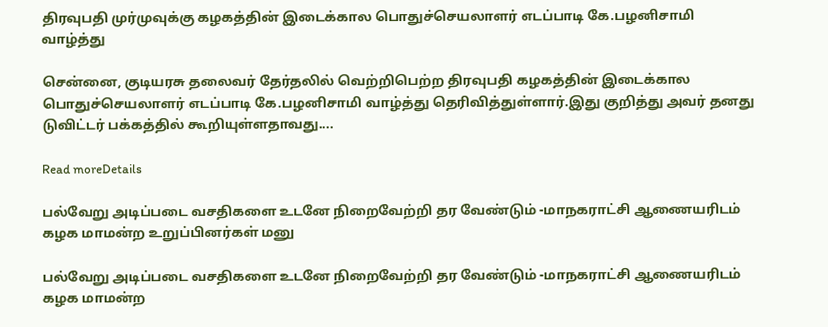திரவுபதி முர்முவுக்கு கழகத்தின் இடைக்கால பொதுச்செயலாளர் எடப்பாடி கே.பழனிசாமி வாழ்த்து

சென்னை, குடியரசு தலைவர் தேர்தலில் வெற்றிபெற்ற திரவுபதி கழகத்தின் இடைக்கால பொதுச்செயலாளர் எடப்பாடி கே.பழனிசாமி வாழ்த்து தெரிவித்துள்ளார்.இது குறித்து அவர் தனது டுவிட்டர் பக்கத்தில் கூறியுள்ளதாவது....

Read moreDetails

பல்வேறு அடிப்படை வசதிகளை உடனே நிறைவேற்றி தர வேண்டும் -மாநகராட்சி ஆணையரிடம் கழக மாமன்ற உறுப்பினர்கள் மனு

பல்வேறு அடிப்படை வசதிகளை உடனே நிறைவேற்றி தர வேண்டும் -மாநகராட்சி ஆணையரிடம் கழக மாமன்ற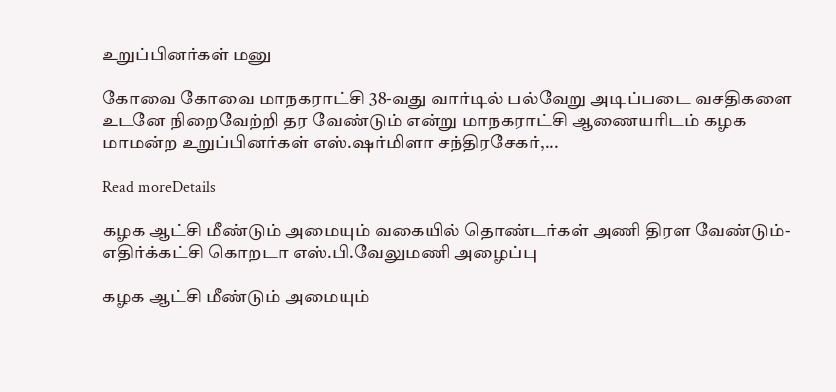உறுப்பினர்கள் மனு

கோவை கோவை மாநகராட்சி 38-வது வார்டில் பல்வேறு அடிப்படை வசதிகளை உடனே நிறைவேற்றி தர வேண்டும் என்று மாநகராட்சி ஆணையரிடம் கழக மாமன்ற உறுப்பினர்கள் எஸ்.ஷர்மிளா சந்திரசேகர்,...

Read moreDetails

கழக ஆட்சி மீண்டும் அமையும் வகையில் தொண்டர்கள் அணி திரள வேண்டும்-எதிர்க்கட்சி கொறடா எஸ்.பி.வேலுமணி அழைப்பு

கழக ஆட்சி மீண்டும் அமையும்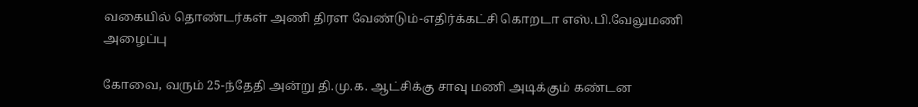வகையில் தொண்டர்கள் அணி திரள வேண்டும்-எதிர்க்கட்சி கொறடா எஸ்.பி.வேலுமணி அழைப்பு

கோவை, வரும் 25-ந்தேதி அன்று தி.மு.க. ஆட்சிக்கு சாவு மணி அடிக்கும் கண்டன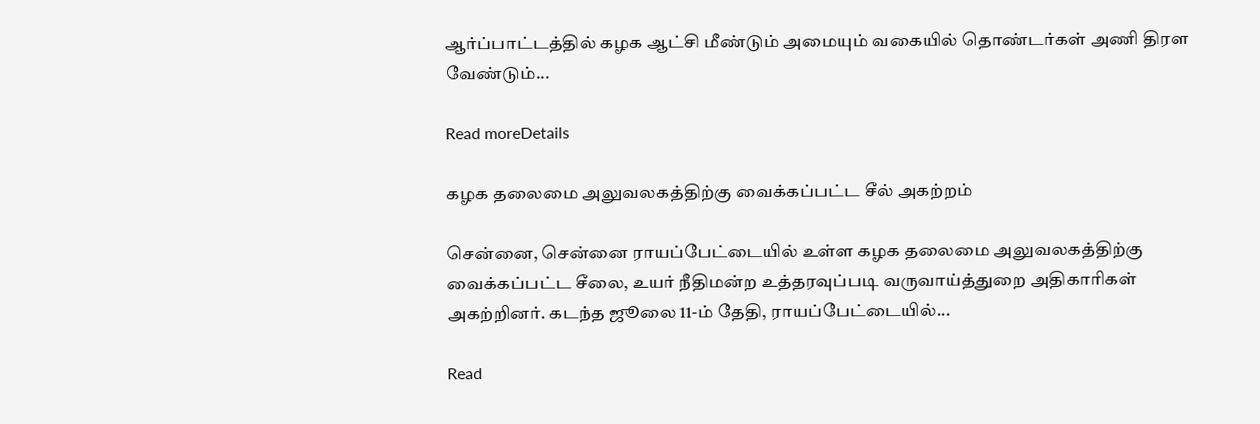ஆர்ப்பாட்டத்தில் கழக ஆட்சி மீண்டும் அமையும் வகையில் தொண்டர்கள் அணி திரள வேண்டும்...

Read moreDetails

கழக தலைமை அலுவலகத்திற்கு வைக்கப்பட்ட சீல் அகற்றம்

சென்னை, சென்னை ராயப்பேட்டையில் உள்ள கழக தலைமை அலுவலகத்திற்கு வைக்கப்பட்ட சீலை, உயர் நீதிமன்ற உத்தரவுப்படி வருவாய்த்துறை அதிகாரிகள் அகற்றினர். கடந்த ஜூலை 11-ம் தேதி, ராயப்பேட்டையில்...

Read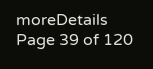moreDetails
Page 39 of 120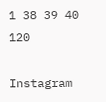1 38 39 40 120

Instagram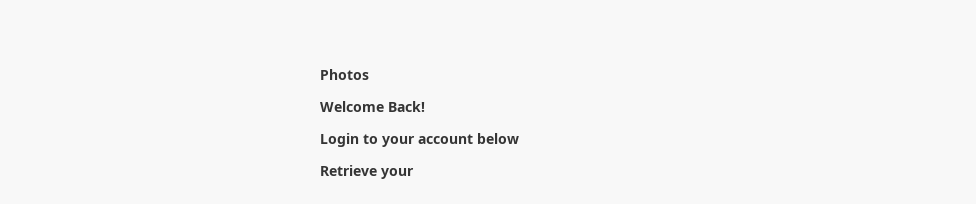Photos

Welcome Back!

Login to your account below

Retrieve your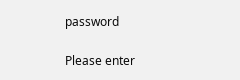password

Please enter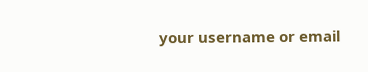your username or email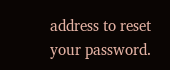address to reset your password.